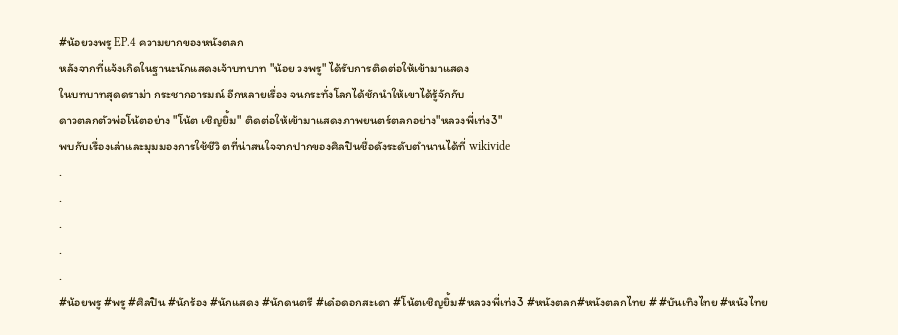#น้อยวงพรู EP.4 ความยากของหนังตลก
หลังจากที่แจ้งเกิดในฐานะนักแสดงเจ้าบทบาท "น้อย วงพรู" ได้รับการติดต่อให้เข้ามาแสดง
ในบทบาทสุดดราม่า กระชากอารมณ์ อีกหลายเรื่อง จนกระทั่งโลกได้ชักนำให้เขาได้รู้จักกับ
ดาวตลกตัวพ่อโน้ตอย่าง "โน้ต เชิญยิ้ม" ติดต่อให้เข้ามาแสดงภาพยนตร์ตลกอย่าง"หลวงพี่เท่ง3"
พบกับเรื่องเล่าและมุมมองการใช้ชีวิ ตที่น่าสนใจจากปากของศิลปินชื่อดังระดับตำนานได้ที่ wikivide
.
.
.
.
.
#น้อยพรู #พรู #ศิลปิน #นักร้อง #นักแสดง #นักดนตรี #เด๋อดอกสะเดา #โน้ตเชิญยิ้ม#หลวงพี่เท่ง3 #หนังตลก#หนังตลกไทย # #บันเทิงไทย #หนังไทย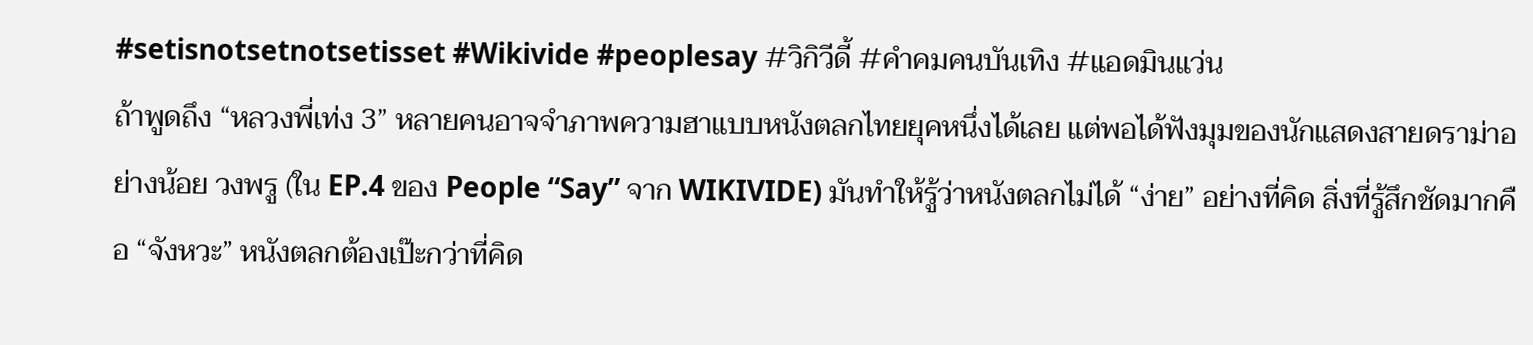#setisnotsetnotsetisset #Wikivide #peoplesay #วิกิวีดี้ #คําคมคนบันเทิง #แอดมินแว่น
ถ้าพูดถึง “หลวงพี่เท่ง 3” หลายคนอาจจำภาพความฮาแบบหนังตลกไทยยุคหนึ่งได้เลย แต่พอได้ฟังมุมของนักแสดงสายดราม่าอย่างน้อย วงพรู (ใน EP.4 ของ People “Say” จาก WIKIVIDE) มันทำให้รู้ว่าหนังตลกไม่ได้ “ง่าย” อย่างที่คิด สิ่งที่รู้สึกชัดมากคือ “จังหวะ” หนังตลกต้องเป๊ะกว่าที่คิด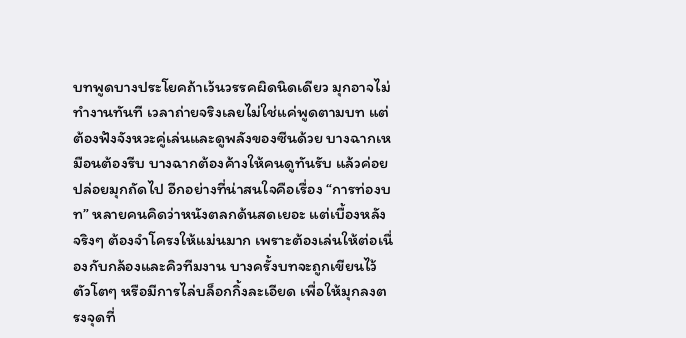บทพูดบางประโยคถ้าเว้นวรรคผิดนิดเดียว มุกอาจไม่ทำงานทันที เวลาถ่ายจริงเลยไม่ใช่แค่พูดตามบท แต่ต้องฟังจังหวะคู่เล่นและดูพลังของซีนด้วย บางฉากเหมือนต้องรีบ บางฉากต้องค้างให้คนดูทันรับ แล้วค่อยปล่อยมุกถัดไป อีกอย่างที่น่าสนใจคือเรื่อง “การท่องบท” หลายคนคิดว่าหนังตลกด้นสดเยอะ แต่เบื้องหลังจริงๆ ต้องจำโครงให้แม่นมาก เพราะต้องเล่นให้ต่อเนื่องกับกล้องและคิวทีมงาน บางครั้งบทจะถูกเขียนไว้ตัวโตๆ หรือมีการไล่บล็อกกิ้งละเอียด เพื่อให้มุกลงตรงจุดที่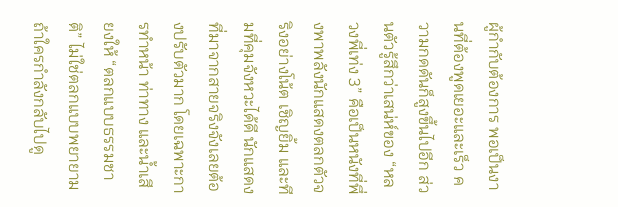ผู้กำกับต้องการ พอเป็นงานที่ต้องพูดเยอะและเร็ว ความกดดันก็สูงขึ้นไปอีก ส่วนตัวรู้สึกว่าเสน่ห์ของ “หลวงพี่เท่ง 3” คือเป็นหนังที่พึ่งพาพลังนักแสดงตลกตัวจริงอย่างโน้ต เชิญยิ้ม และทีมที่คุมจังหวะได้ดี นักแสดงที่มาจากสายจริงจังเลยต้องปรับตัวมาก โดยเฉพาะการทำหน้า ท่าทาง และน้ำเสียงให้ “ตลกแบบธรรมชาติ” ไม่ใช่ตลกแบบพยายาม ถ้าใครกำลังกลับไปดู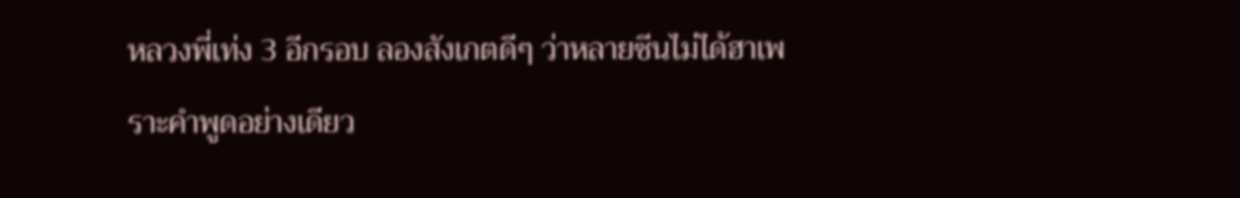หลวงพี่เท่ง 3 อีกรอบ ลองสังเกตดีๆ ว่าหลายซีนไม่ได้ฮาเพราะคำพูดอย่างเดียว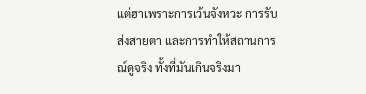แต่ฮาเพราะการเว้นจังหวะ การรับส่งสายตา และการทำให้สถานการณ์ดูจริง ทั้งที่มันเกินจริงมา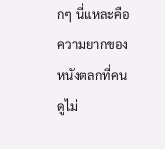กๆ นี่แหละคือความยากของหนังตลกที่คนดูไม่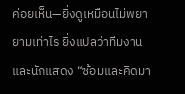ค่อยเห็น—ยิ่งดูเหมือนไม่พยายามเท่าไร ยิ่งแปลว่าทีมงานและนักแสดง “ซ้อมและคิดมา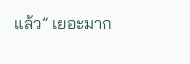แล้ว” เยอะมาก